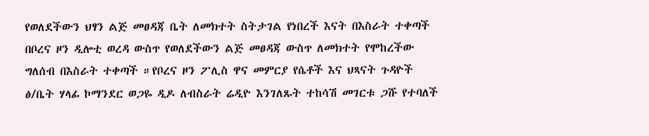የወለደችውን ህፃን ልጅ መፀዳጃ ቤት ለመክተት ስትታገል የነበረች እናት በእስራት ተቀጣች
በቦረና ዞን ዲሎቲ ወረዳ ውስጥ የወለደችውን ልጅ መፀዳጃ ውስጥ ለመክተት የሞከረችው ግለሰብ በእስራት ተቀጣች ።የቦረና ዞን ፖሊስ ዋና መምርያ የሴቶች እና ህጻናት ጉዳዮች ፅ/ቤት ሃላፊ ኮማንደር ወጋዬ ዲዶ ለብስራት ሬዲዮ እንገለጹት ተከሳሽ መገርቱ ጋሹ የተባለች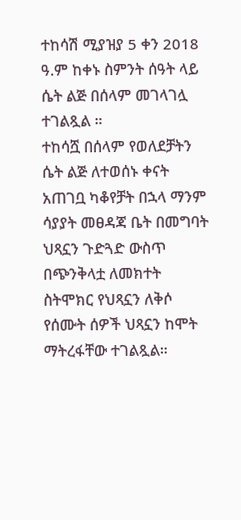ተከሳሽ ሚያዝያ 5 ቀን 2018 ዓ.ም ከቀኑ ስምንት ሰዓት ላይ ሴት ልጅ በሰላም መገላገሏ ተገልጿል ።
ተከሳሿ በሰላም የወለደቻትን ሴት ልጅ ለተወሰኑ ቀናት አጠገቧ ካቆየቻት በኋላ ማንም ሳያያት መፀዳጃ ቤት በመግባት ህጻኗን ጉድጓድ ውስጥ በጭንቅላቷ ለመክተት ስትሞክር የህጻኗን ለቅሶ የሰሙት ሰዎች ህጻኗን ከሞት ማትረፋቸው ተገልጿል።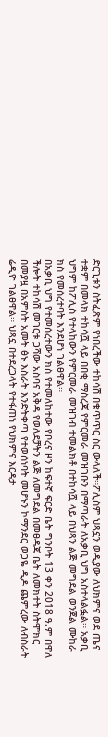ድርጊቱን ስትፈጽም የነበረችው ተከሳሽ በቁጥጥር ስር ውላለች።ፖሊስም ህጻኗን ወዲያው ለህክምና ወደ ጤና ተቋም በመላክ ተከሳሿ ላይ በበቂ ማስረጃ የምርመራ መዝገቡን በማጣራት ለአቃቢ ህግ አስተላልፏል። አቃቢ ህግም ከፖሊስ የተላከውን የምርመራ መዝገብ ተመልክቶ በተከሳሿ ላይ በህጻን ልጅ መግደል ወንጀል ሙከራ ክስ የመሰረተባት እንደሆነ ገልፀዋል።
በአቃቢ ህግ የተመሰረተውን ክስ የተመለከተው የቦረና ዞን ከፍተኛ ፍርድ ቤት ግንቦት 13 ቀን 2018 ዓ.ም በዋለ ችሎት ተከሳሽ መገርቱ ጋሻው አስባና አቅዳ የወለደቻትን ልጅ ለመግደል በመፀዳጃ ቤት ለመክተት ስትሞክር በመያዟ በአምስት አመት ፅኑ እስራት እንድትቀጣ የተወሰነባት መሆኑን ኮማንደር ወጋዬ ዲዶ ጨምረው ለብስራት ሬዲዮ ገልፀዋል። ህጻኗ በተደረጋላት የተፋጠነ የህክምና እርዳታ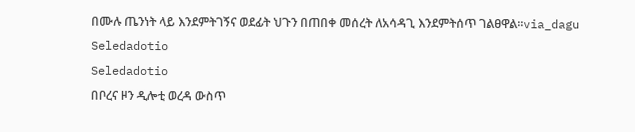በሙሉ ጤንነት ላይ እንደምትገኝና ወደፊት ህጉን በጠበቀ መሰረት ለአሳዳጊ እንደምትሰጥ ገልፀዋል።via_dagu
Seledadotio
Seledadotio
በቦረና ዞን ዲሎቲ ወረዳ ውስጥ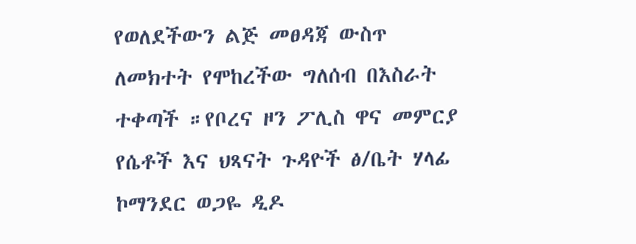የወለደችውን ልጅ መፀዳጃ ውስጥ ለመክተት የሞከረችው ግለሰብ በእስራት ተቀጣች ።የቦረና ዞን ፖሊስ ዋና መምርያ የሴቶች እና ህጻናት ጉዳዮች ፅ/ቤት ሃላፊ ኮማንደር ወጋዬ ዲዶ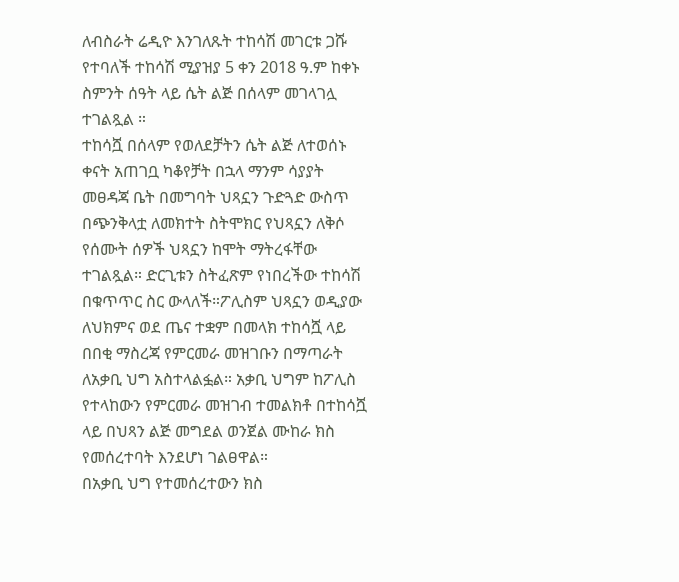ለብስራት ሬዲዮ እንገለጹት ተከሳሽ መገርቱ ጋሹ የተባለች ተከሳሽ ሚያዝያ 5 ቀን 2018 ዓ.ም ከቀኑ ስምንት ሰዓት ላይ ሴት ልጅ በሰላም መገላገሏ ተገልጿል ።
ተከሳሿ በሰላም የወለደቻትን ሴት ልጅ ለተወሰኑ ቀናት አጠገቧ ካቆየቻት በኋላ ማንም ሳያያት መፀዳጃ ቤት በመግባት ህጻኗን ጉድጓድ ውስጥ በጭንቅላቷ ለመክተት ስትሞክር የህጻኗን ለቅሶ የሰሙት ሰዎች ህጻኗን ከሞት ማትረፋቸው ተገልጿል። ድርጊቱን ስትፈጽም የነበረችው ተከሳሽ በቁጥጥር ስር ውላለች።ፖሊስም ህጻኗን ወዲያው ለህክምና ወደ ጤና ተቋም በመላክ ተከሳሿ ላይ በበቂ ማስረጃ የምርመራ መዝገቡን በማጣራት ለአቃቢ ህግ አስተላልፏል። አቃቢ ህግም ከፖሊስ የተላከውን የምርመራ መዝገብ ተመልክቶ በተከሳሿ ላይ በህጻን ልጅ መግደል ወንጀል ሙከራ ክስ የመሰረተባት እንደሆነ ገልፀዋል።
በአቃቢ ህግ የተመሰረተውን ክስ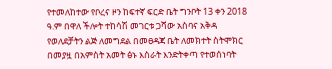የተመለከተው የቦረና ዞን ከፍተኛ ፍርድ ቤት ግንቦት 13 ቀን 2018 ዓ.ም በዋለ ችሎት ተከሳሽ መገርቱ ጋሻው አስባና አቅዳ የወለደቻትን ልጅ ለመግደል በመፀዳጃ ቤት ለመክተት ስትሞክር በመያዟ በአምስት አመት ፅኑ እስራት እንድትቀጣ የተወሰነባት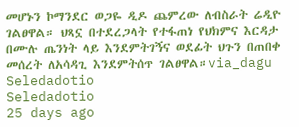መሆኑን ኮማንደር ወጋዬ ዲዶ ጨምረው ለብስራት ሬዲዮ ገልፀዋል። ህጻኗ በተደረጋላት የተፋጠነ የህክምና እርዳታ በሙሉ ጤንነት ላይ እንደምትገኝና ወደፊት ህጉን በጠበቀ መሰረት ለአሳዳጊ እንደምትሰጥ ገልፀዋል።via_dagu
Seledadotio
Seledadotio
25 days ago